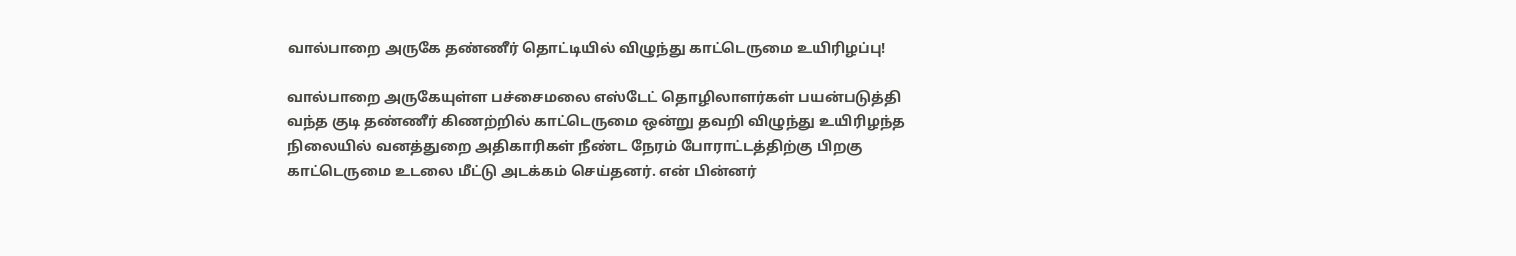வால்பாறை அருகே தண்ணீர் தொட்டியில் விழுந்து காட்டெருமை உயிரிழப்பு!

வால்பாறை அருகேயுள்ள பச்சைமலை எஸ்டேட் தொழிலாளர்கள் பயன்படுத்தி வந்த குடி தண்ணீர் கிணற்றில் காட்டெருமை ஒன்று தவறி விழுந்து உயிரிழந்த நிலையில் வனத்துறை அதிகாரிகள் நீண்ட நேரம் போராட்டத்திற்கு பிறகு காட்டெருமை உடலை மீட்டு அடக்கம் செய்தனர். என் பின்னர்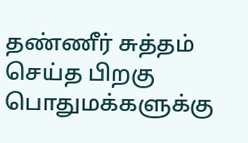தண்ணீர் சுத்தம் செய்த பிறகு பொதுமக்களுக்கு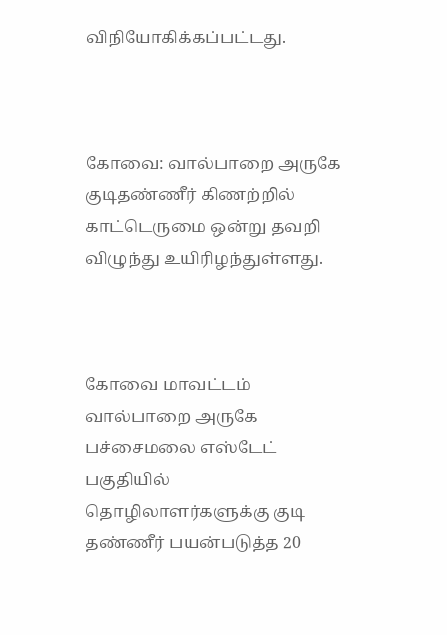விநியோகிக்கப்பட்டது.



கோவை: வால்பாறை அருகே குடிதண்ணீர் கிணற்றில் காட்டெருமை ஒன்று தவறி விழுந்து உயிரிழந்துள்ளது.



கோவை மாவட்டம் வால்பாறை அருகே பச்சைமலை எஸ்டேட் பகுதியில் தொழிலாளர்களுக்கு குடி தண்ணீர் பயன்படுத்த 20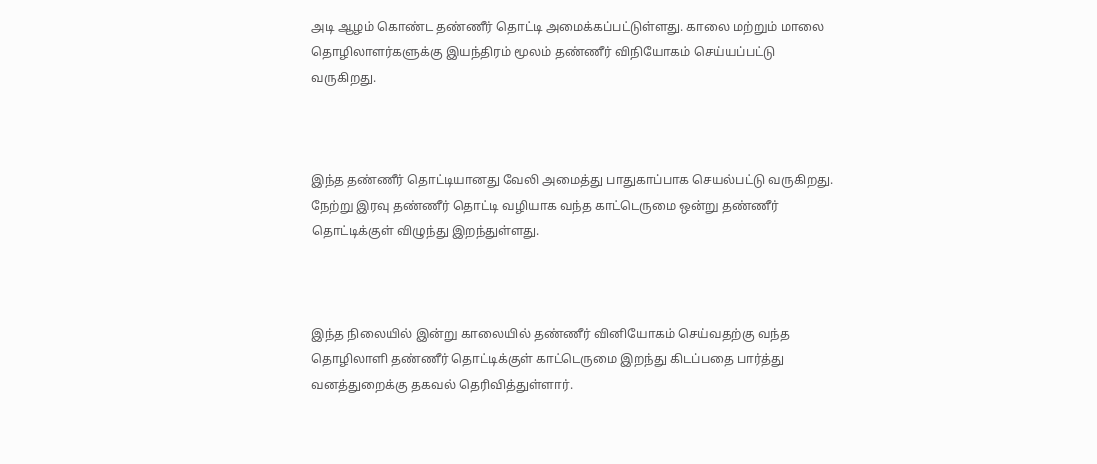அடி ஆழம் கொண்ட தண்ணீர் தொட்டி அமைக்கப்பட்டுள்ளது. காலை மற்றும் மாலை தொழிலாளர்களுக்கு இயந்திரம் மூலம் தண்ணீர் விநியோகம் செய்யப்பட்டு வருகிறது.



இந்த தண்ணீர் தொட்டியானது வேலி அமைத்து பாதுகாப்பாக செயல்பட்டு வருகிறது. நேற்று இரவு தண்ணீர் தொட்டி வழியாக வந்த காட்டெருமை ஒன்று தண்ணீர் தொட்டிக்குள் விழுந்து இறந்துள்ளது.



இந்த நிலையில் இன்று காலையில் தண்ணீர் வினியோகம் செய்வதற்கு வந்த தொழிலாளி தண்ணீர் தொட்டிக்குள் காட்டெருமை இறந்து கிடப்பதை பார்த்து வனத்துறைக்கு தகவல் தெரிவித்துள்ளார்.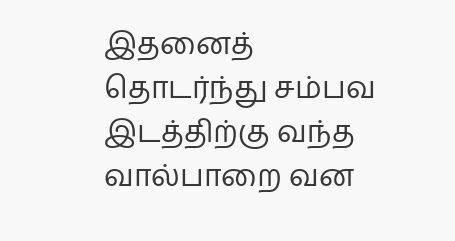இதனைத் தொடர்ந்து சம்பவ இடத்திற்கு வந்த வால்பாறை வன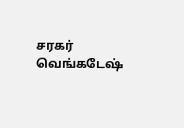சரகர் வெங்கடேஷ்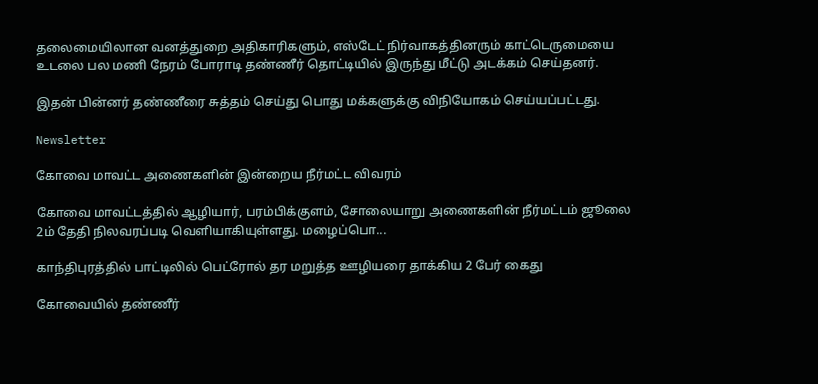தலைமையிலான வனத்துறை அதிகாரிகளும், எஸ்டேட் நிர்வாகத்தினரும் காட்டெருமையை உடலை பல மணி நேரம் போராடி தண்ணீர் தொட்டியில் இருந்து மீட்டு அடக்கம் செய்தனர்.

இதன் பின்னர் தண்ணீரை சுத்தம் செய்து பொது மக்களுக்கு விநியோகம் செய்யப்பட்டது.

Newsletter

கோவை மாவட்ட அணைகளின் இன்றைய நீர்மட்ட விவரம்

கோவை மாவட்டத்தில் ஆழியார், பரம்பிக்குளம், சோலையாறு அணைகளின் நீர்மட்டம் ஜூலை 2ம் தேதி நிலவரப்படி வெளியாகியுள்ளது. மழைப்பொ...

காந்திபுரத்தில் பாட்டிலில் பெட்ரோல் தர மறுத்த ஊழியரை தாக்கிய 2 பேர் கைது

கோவையில் தண்ணீர்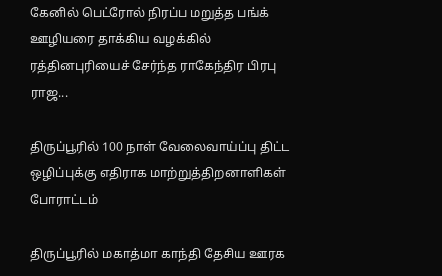கேனில் பெட்ரோல் நிரப்ப மறுத்த பங்க் ஊழியரை தாக்கிய வழக்கில் ரத்தினபுரியைச் சேர்ந்த ராகேந்திர பிரபு ராஜ...

திருப்பூரில் 100 நாள் வேலைவாய்ப்பு திட்ட ஒழிப்புக்கு எதிராக மாற்றுத்திறனாளிகள் போராட்டம்

திருப்பூரில் மகாத்மா காந்தி தேசிய ஊரக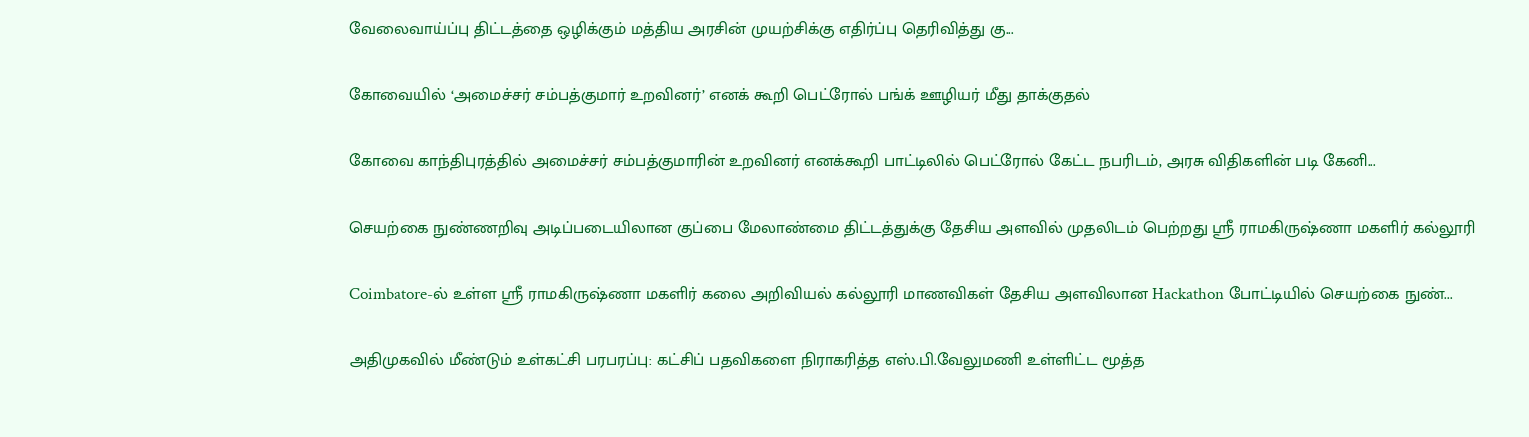வேலைவாய்ப்பு திட்டத்தை ஒழிக்கும் மத்திய அரசின் முயற்சிக்கு எதிர்ப்பு தெரிவித்து கு...

கோவையில் ‘அமைச்சர் சம்பத்குமார் உறவினர்’ எனக் கூறி பெட்ரோல் பங்க் ஊழியர் மீது தாக்குதல்

கோவை காந்திபுரத்தில் அமைச்சர் சம்பத்குமாரின் உறவினர் எனக்கூறி பாட்டிலில் பெட்ரோல் கேட்ட நபரிடம், அரசு விதிகளின் படி கேனி...

செயற்கை நுண்ணறிவு அடிப்படையிலான குப்பை மேலாண்மை திட்டத்துக்கு தேசிய அளவில் முதலிடம் பெற்றது ஶ்ரீ ராமகிருஷ்ணா மகளிர் கல்லூரி

Coimbatore-ல் உள்ள ஶ்ரீ ராமகிருஷ்ணா மகளிர் கலை அறிவியல் கல்லூரி மாணவிகள் தேசிய அளவிலான Hackathon போட்டியில் செயற்கை நுண்...

அதிமுகவில் மீண்டும் உள்கட்சி பரபரப்பு: கட்சிப் பதவிகளை நிராகரித்த எஸ்.பி.வேலுமணி உள்ளிட்ட மூத்த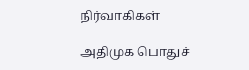நிர்வாகிகள்

அதிமுக பொதுச்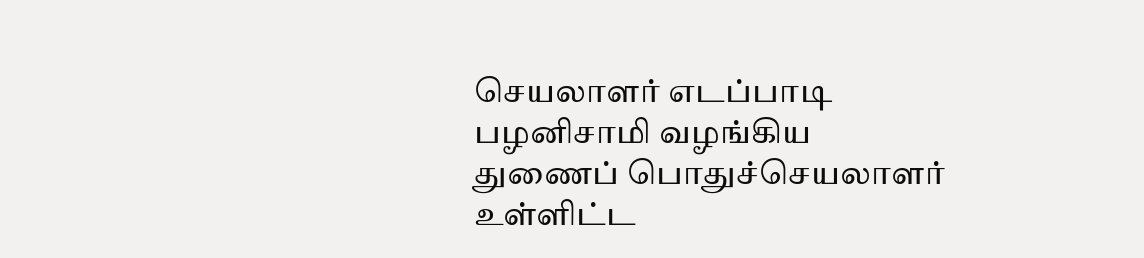செயலாளர் எடப்பாடி பழனிசாமி வழங்கிய துணைப் பொதுச்செயலாளர் உள்ளிட்ட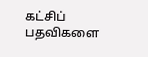கட்சிப் பதவிகளை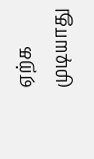ஏற்க முடியாது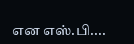என எஸ்.பி....